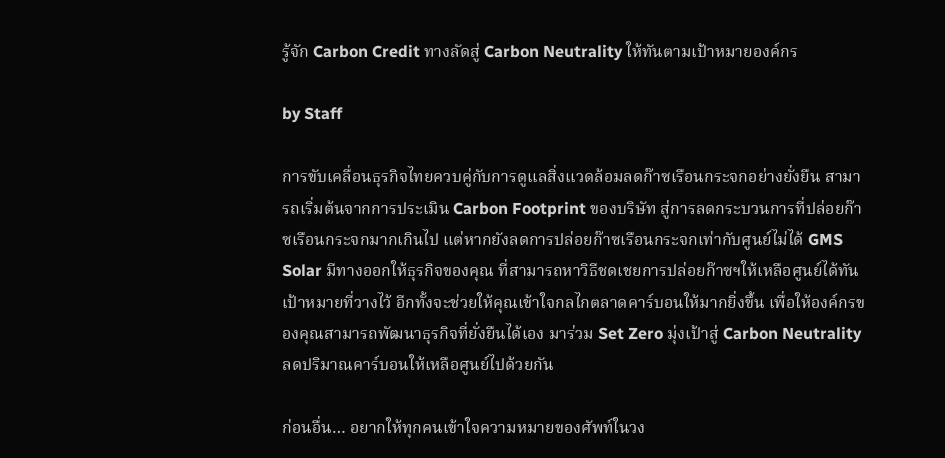รู้จัก Carbon Credit ทางลัดสู่ Carbon Neutrality ให้ทันตามเป้าหมายองค์กร

by Staff

การขับเคลื่อนธุรกิจไทยควบคู่กับการดูแลสิ่งแวดล้อมลดก๊าซเรือนกระจกอย่างยั่งยืน สามารถเริ่มต้นจากการประเมิน Carbon Footprint ของบริษัท สู่การลดกระบวนการที่ปล่อยก๊าซเรือนกระจกมากเกินไป แต่หากยังลดการปล่อยก๊าซเรือนกระจกเท่ากับศูนย์ไม่ได้ GMS Solar มีทางออกให้ธุรกิจของคุณ ที่สามารถหาวิธีชดเชยการปล่อยก๊าซฯให้เหลือศูนย์ได้ทันเป้าหมายที่วางไว้ อีกทั้งจะช่วยให้คุณเข้าใจกลไกตลาดคาร์บอนให้มากยิ่งขึ้น เพื่อให้องค์กรของคุณสามารถพัฒนาธุรกิจที่ยั่งยืนได้เอง มาร่วม Set Zero มุ่งเป้าสู่ Carbon Neutrality ลดปริมาณคาร์บอนให้เหลือศูนย์ไปด้วยกัน

ก่อนอื่น… อยากให้ทุกคนเข้าใจความหมายของศัพท์ในวง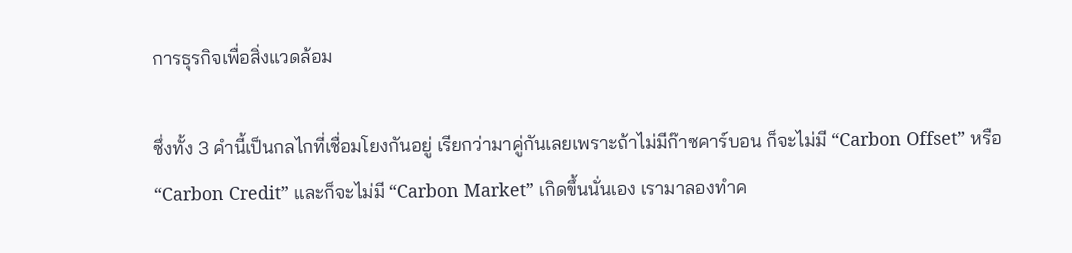การธุรกิจเพื่อสิ่งแวดล้อม

ซึ่งทั้ง 3 คำนี้เป็นกลไกที่เชื่อมโยงกันอยู่ เรียกว่ามาคู่กันเลยเพราะถ้าไม่มีก๊าซคาร์บอน ก็จะไม่มี “Carbon Offset” หรือ“Carbon Credit” และก็จะไม่มี “Carbon Market” เกิดขึ้นนั่นเอง เรามาลองทำค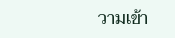วามเข้า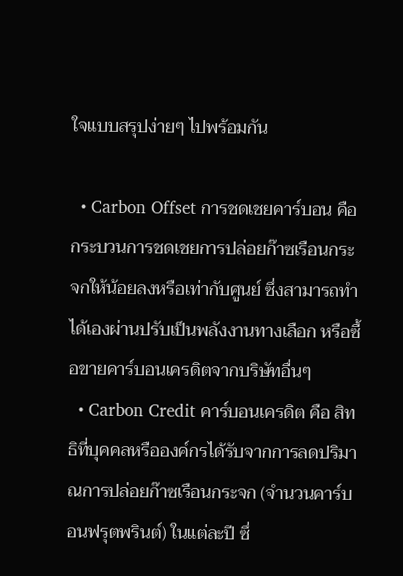ใจแบบสรุปง่ายๆ ไปพร้อมกัน

  • Carbon Offset การชดเชยคาร์บอน คือ กระบวนการชดเชยการปล่อยก๊าซเรือนกระจกให้น้อยลงหรือเท่ากับศูนย์ ซึ่งสามารถทำได้เองผ่านปรับเป็นพลังงานทางเลือก หรือซื้อขายคาร์บอนเครดิตจากบริษัทอื่นๆ
  • Carbon Credit คาร์บอนเครดิต คือ สิทธิที่บุคคลหรือองค์กรได้รับจากการลดปริมาณการปล่อยก๊าซเรือนกระจก (จำนวนคาร์บอนฟรุตพรินต์) ในแต่ละปี ซึ่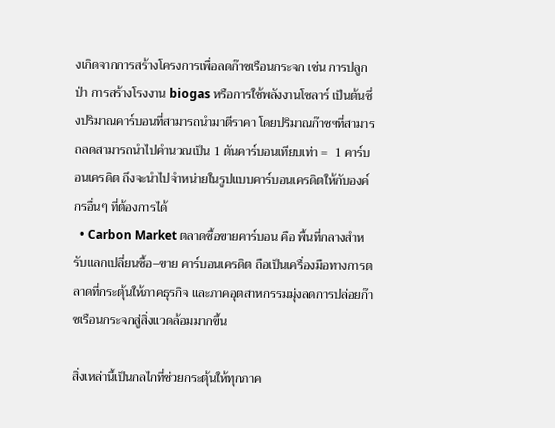งเกิดจากการสร้างโครงการเพื่อลดก๊าซเรือนกระจก เช่น การปลูกป่า การสร้างโรงงาน biogas หรือการใช้พลังงานโซลาร์ เป็นต้นซึ่งปริมาณคาร์บอนที่สามารถนำมาตีราคา โดยปริมาณก๊าซฯที่สามารถลดสามารถนำไปคำนวณเป็น 1 ตันคาร์บอนเทียบเท่า =  1 คาร์บอนเครดิต ถึงจะนำไปจำหน่ายในรูปแบบคาร์บอนเครดิตให้กับองค์กรอื่นๆ ที่ต้องการได้
  • Carbon Market ตลาดซื้อขายคาร์บอน คือ พื้นที่กลางสำหรับแลกเปลี่ยนซื้อ–ขาย คาร์บอนเครดิต ถือเป็นเครื่องมือทางการตลาดที่กระตุ้นให้ภาคธุรกิจ และภาคอุตสาหกรรมมุ่งลดการปล่อยก๊าซเรือนกระจกสู่สิ่งแวดล้อมมากขึ้น

สิ่งเหล่านี้เป็นกลไกที่ช่วยกระตุ้นให้ทุกภาค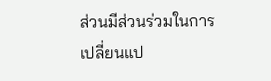ส่วนมีส่วนร่วมในการเปลี่ยนแป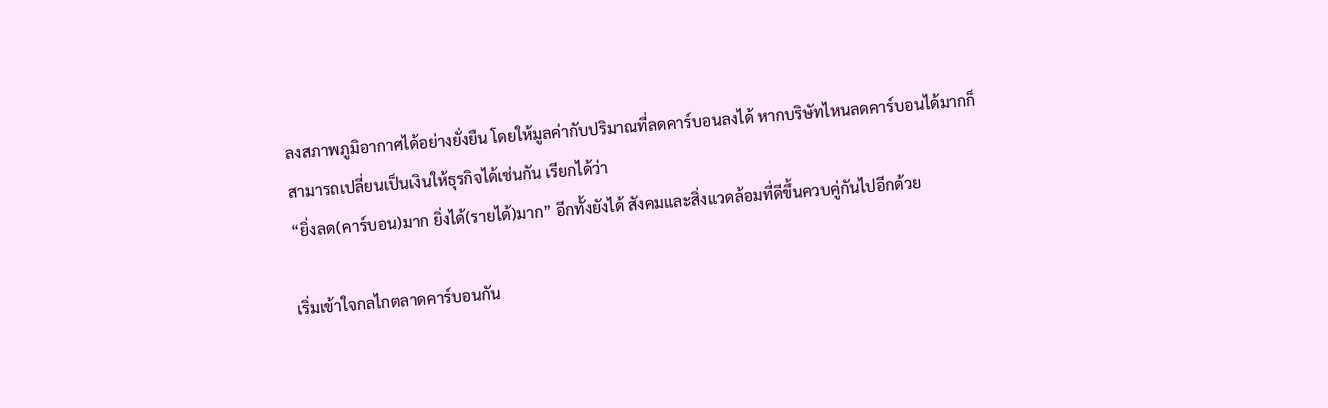ลงสภาพภูมิอากาศได้อย่างยั่งยืน โดยให้มูลค่ากับปริมาณที่ลดคาร์บอนลงได้ หากบริษัทไหนลดคาร์บอนได้มากก็สามารถเปลี่ยนเป็นเงินให้ธุรกิจได้เช่นกัน เรียกได้ว่า
“ยิ่งลด(คาร์บอน)มาก ยิ่งได้(รายได้)มาก” อีกทั้งยังได้ สังคมและสิ่งแวดล้อมที่ดีขึ้นควบคู่กันไปอีกด้วย

เริ่มเข้าใจกลไกตลาดคาร์บอนกัน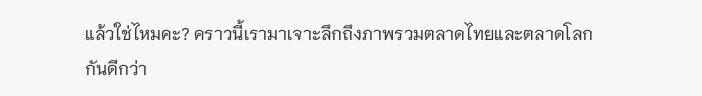แล้วใช่ไหมคะ? คราวนี้เรามาเจาะลึกถึงภาพรวมตลาดไทยและตลาดโลกกันดีกว่า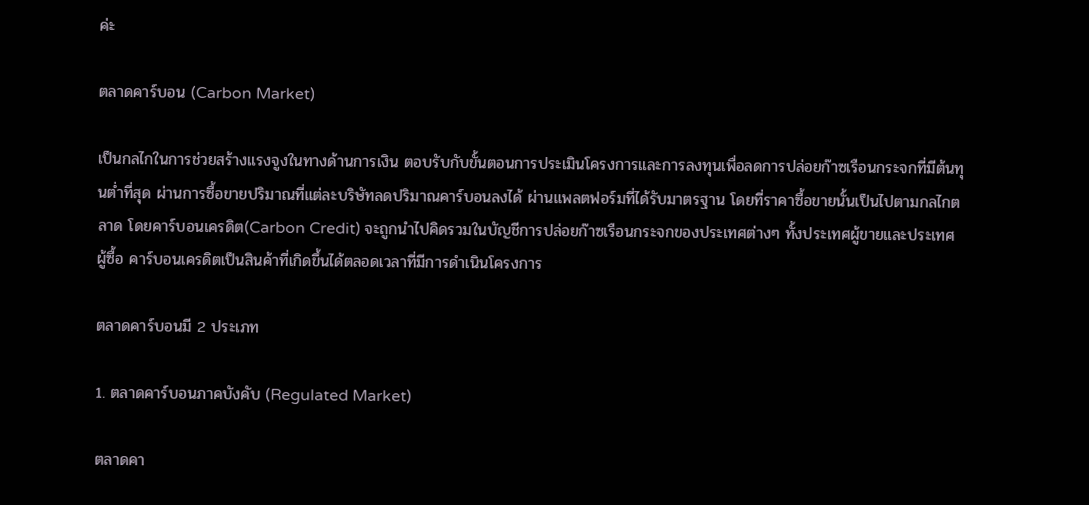ค่ะ

ตลาดคาร์บอน (Carbon Market)

เป็นกลไกในการช่วยสร้างแรงจูงในทางด้านการเงิน ตอบรับกับขั้นตอนการประเมินโครงการและการลงทุนเพื่อลดการปล่อยก๊าซเรือนกระจกที่มีต้นทุนต่ำที่สุด ผ่านการซื้อขายปริมาณที่แต่ละบริษัทลดปริมาณคาร์บอนลงได้ ผ่านแพลตฟอร์มที่ได้รับมาตรฐาน โดยที่ราคาซื้อขายนั้นเป็นไปตามกลไกตลาด โดยคาร์บอนเครดิต(Carbon Credit) จะถูกนำไปคิดรวมในบัญชีการปล่อยก๊าซเรือนกระจกของประเทศต่างๆ ทั้งประเทศผู้ขายและประเทศผู้ซื้อ คาร์บอนเครดิตเป็นสินค้าที่เกิดขึ้นได้ตลอดเวลาที่มีการดำเนินโครงการ

ตลาดคาร์บอนมี 2 ประเภท

1. ตลาดคาร์บอนภาคบังคับ (Regulated Market)

ตลาดคา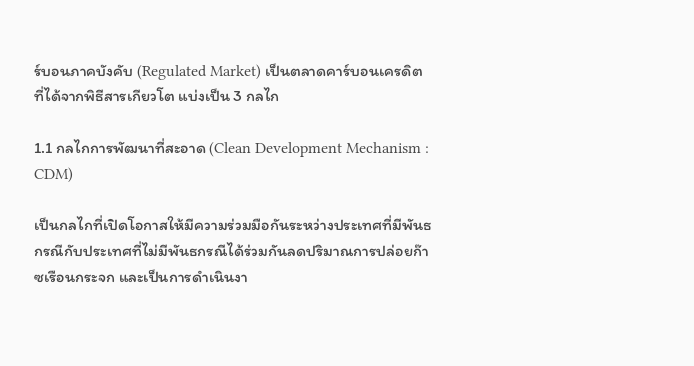ร์บอนภาคบังคับ (Regulated Market) เป็นตลาดคาร์บอนเครดิตที่ได้จากพิธีสารเกียวโต แบ่งเป็น 3 กลไก

1.1 กลไกการพัฒนาที่สะอาด (Clean Development Mechanism : CDM)

เป็นกลไกที่เปิดโอกาสให้มีความร่วมมือกันระหว่างประเทศที่มีพันธกรณีกับประเทศที่ไม่มีพันธกรณีได้ร่วมกันลดปริมาณการปล่อยก๊าซเรือนกระจก และเป็นการดำเนินงา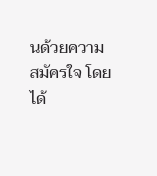นด้วยความสมัครใจ โดยได้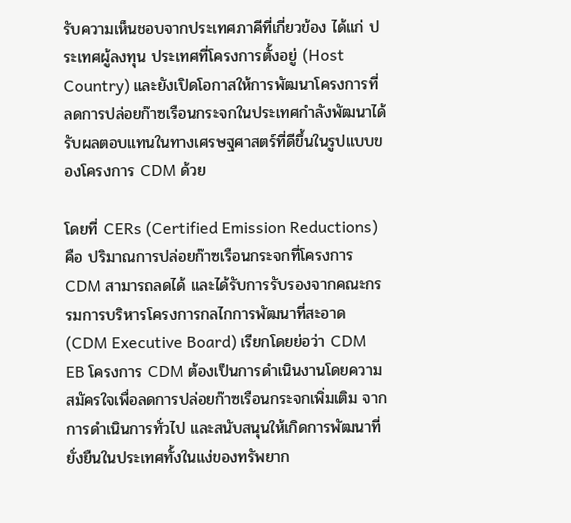รับความเห็นชอบจากประเทศภาคีที่เกี่ยวข้อง ได้แก่ ประเทศผู้ลงทุน ประเทศที่โครงการตั้งอยู่ (Host Country) และยังเปิดโอกาสให้การพัฒนาโครงการที่ลดการปล่อยก๊าซเรือนกระจกในประเทศกำลังพัฒนาได้รับผลตอบแทนในทางเศรษฐศาสตร์ที่ดีขึ้นในรูปแบบของโครงการ CDM ด้วย

โดยที่ CERs (Certified Emission Reductions) คือ ปริมาณการปล่อยก๊าซเรือนกระจกที่โครงการ CDM สามารถลดได้ และได้รับการรับรองจากคณะกรรมการบริหารโครงการกลไกการพัฒนาที่สะอาด (CDM Executive Board) เรียกโดยย่อว่า CDM EB โครงการ CDM ต้องเป็นการดำเนินงานโดยความสมัครใจเพื่อลดการปล่อยก๊าซเรือนกระจกเพิ่มเติม จากการดำเนินการทั่วไป และสนับสนุนให้เกิดการพัฒนาที่ยั่งยืนในประเทศทั้งในแง่ของทรัพยาก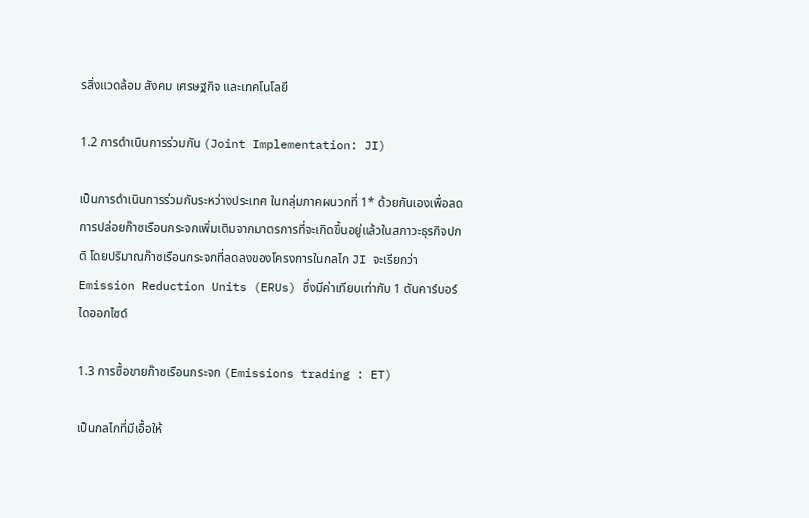รสิ่งแวดล้อม สังคม เศรษฐกิจ และเทคโนโลยี

1.2 การดำเนินการร่วมกัน (Joint Implementation: JI)

เป็นการดำเนินการร่วมกันระหว่างประเทศ ในกลุ่มภาคผนวกที่ 1* ด้วยกันเองเพื่อลดการปล่อยก๊าซเรือนกระจกเพิ่มเติมจากมาตรการที่จะเกิดขึ้นอยู่แล้วในสภาวะธุรกิจปกติ โดยปริมาณก๊าซเรือนกระจกที่ลดลงของโครงการในกลไก JI จะเรียกว่า Emission Reduction Units (ERUs) ซึ่งมีค่าเทียบเท่ากับ 1 ตันคาร์บอร์ไดออกไซด์

1.3 การซื้อขายก๊าซเรือนกระจก (Emissions trading : ET)

เป็นกลไกที่มีเอื้อให้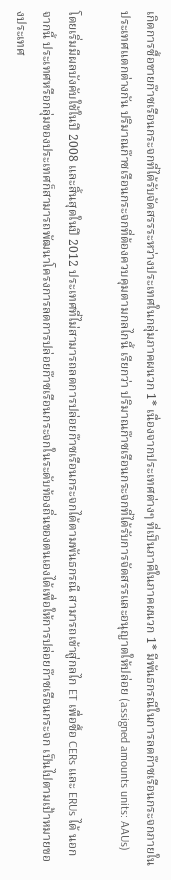เกิดการซื้อขายก๊าซเรือนกระจกที่ได้รับจัดสรรระหว่างประเทศในกลุ่มภาคผนวก 1* เนื่องจากประเทศต่างๆ ที่เป็นภาคีในภาคผนวก 1* มีพันธกรณีในการลดก๊าซเรือนกระจกภายในประเทศแตกต่างกัน ปริมาณก๊าซเรือนกระจกที่ต้องควบคุมตามกลไกนี้ เรียกว่า ปริมาณก๊าซเรือนกระจกที่ได้รับการจัดสรรและอนุญาตให้ปล่อย (assigned amounts units: AAUs)

โดยเริ่มมีผลบังคับใช้ในปี 2008 และสิ้นสุดในปี 2012 ประเทศที่ไม่สามารถลดการปล่อยก๊าซเรือนกระจกได้ตามพันธกรณี สามารถเข้าสู่กลไก ET เพื่อซื้อ CERs และ ERUs ได้ นอกจากนี้ ประเทศหรือกลุ่มของประเทศก็สามารถพัฒนาโครงการลดการปล่อยก๊าซเรือนกระจกในระดับท้องถิ่นของตนเองได้เพื่อให้การปล่อยก๊าซเรือนกระจก เป็นไปตามเป้าหมายของประเทศ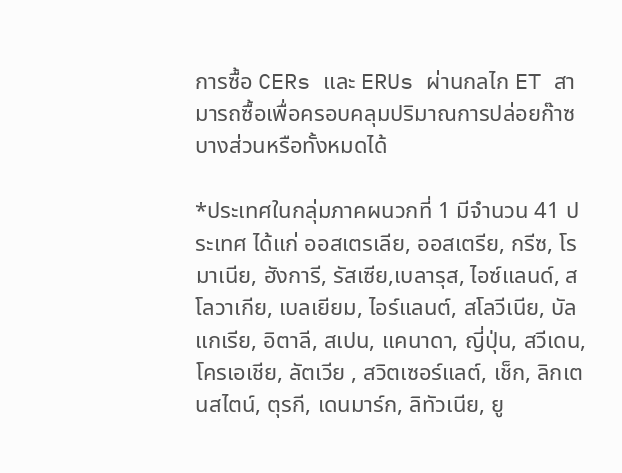การซื้อ CERs และ ERUs ผ่านกลไก ET สามารถซื้อเพื่อครอบคลุมปริมาณการปล่อยก๊าซบางส่วนหรือทั้งหมดได้

*ประเทศในกลุ่มภาคผนวกที่ 1 มีจำนวน 41 ประเทศ ได้แก่ ออสเตรเลีย, ออสเตรีย, กรีซ, โรมาเนีย, ฮังการี, รัสเซีย,เบลารุส, ไอซ์แลนด์, สโลวาเกีย, เบลเยียม, ไอร์แลนต์, สโลวีเนีย, บัลแกเรีย, อิตาลี, สเปน, แคนาดา, ญี่ปุ่น, สวีเดน, โครเอเชีย, ลัตเวีย , สวิตเซอร์แลต์, เช็ก, ลิกเตนสไตน์, ตุรกี, เดนมาร์ก, ลิทัวเนีย, ยู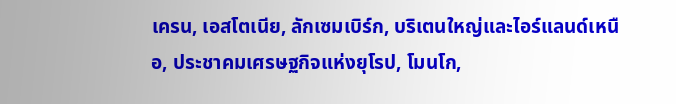เครน, เอสโตเนีย, ลักเซมเบิร์ก, บริเตนใหญ่และไอร์แลนด์เหนือ, ประชาคมเศรษฐกิจแห่งยุโรป, โมนโก,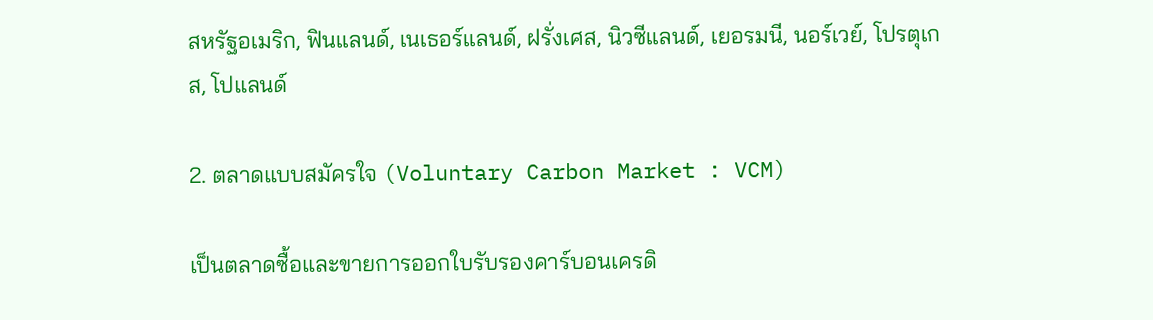สหรัฐอเมริก, ฟินแลนด์, เนเธอร์แลนด์, ฝรั่งเศส, นิวซีแลนด์, เยอรมนี, นอร์เวย์, โปรตุเกส, โปแลนด์

2. ตลาดแบบสมัครใจ (Voluntary Carbon Market : VCM)

เป็นตลาดซื้อและขายการออกใบรับรองคาร์บอนเครดิ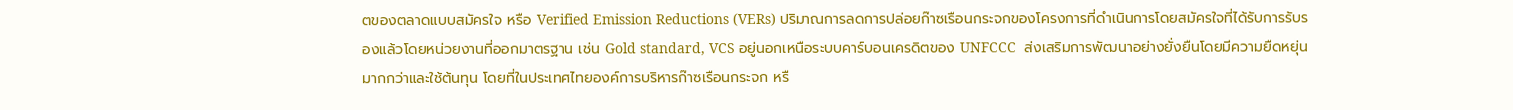ตของตลาดแบบสมัครใจ หรือ Verified Emission Reductions (VERs) ปริมาณการลดการปล่อยก๊าซเรือนกระจกของโครงการที่ดำเนินการโดยสมัครใจที่ได้รับการรับรองแล้วโดยหน่วยงานที่ออกมาตรฐาน เช่น Gold standard, VCS อยู่นอกเหนือระบบคาร์บอนเครดิตของ UNFCCC  ส่งเสริมการพัฒนาอย่างยั่งยืนโดยมีความยืดหยุ่นมากกว่าและใช้ต้นทุน โดยที่ในประเทศไทยองค์การบริหารก๊าซเรือนกระจก หรื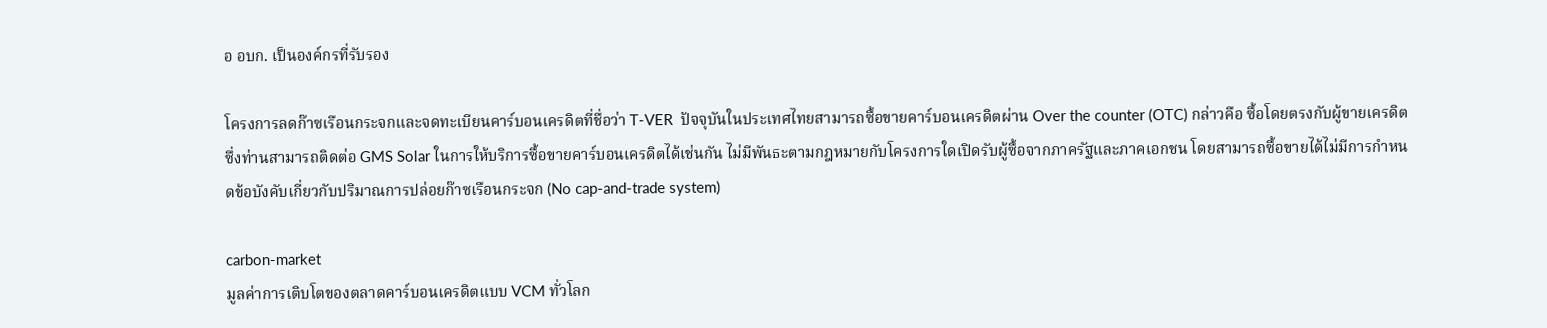อ อบก. เป็นองค์กรที่รับรอง

โครงการลดก๊าซเรือนกระจกและจดทะเบียนคาร์บอนเครดิตที่ชื่อว่า T-VER  ปัจจุบันในประเทศไทยสามารถซื้อขายคาร์บอนเครดิตผ่าน Over the counter (OTC) กล่าวคือ ซื้อโดยตรงกับผู้ขายเครดิต ซึ่งท่านสามารถติดต่อ GMS Solar ในการให้บริการซื้อขายคาร์บอนเครดิตได้เช่นกัน ไม่มีพันธะตามกฎหมายกับโครงการใดเปิดรับผู้ซื้อจากภาครัฐและภาคเอกชน โดยสามารถซื้อขายได้ไม่มีการกำหนดข้อบังคับเกี่ยวกับปริมาณการปล่อยก๊าซเรือนกระจก (No cap-and-trade system)

carbon-market
มูลค่าการเติบโตของตลาดคาร์บอนเครดิตแบบ VCM ทั่วโลก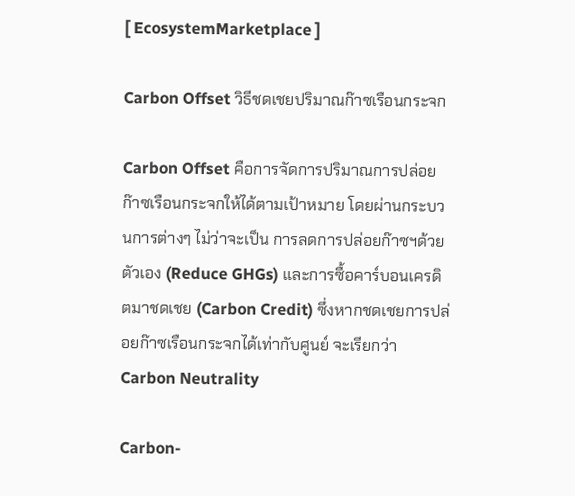[ EcosystemMarketplace ]

Carbon Offset วิธีชดเชยปริมาณก๊าซเรือนกระจก

Carbon Offset คือการจัดการปริมาณการปล่อยก๊าซเรือนกระจกให้ได้ตามเป้าหมาย โดยผ่านกระบวนการต่างๆ ไม่ว่าจะเป็น การลดการปล่อยก๊าซฯด้วยตัวเอง (Reduce GHGs) และการซื้อคาร์บอนเครดิตมาชดเชย (Carbon Credit) ซึ่งหากชดเชยการปล่อยก๊าซเรือนกระจกได้เท่ากับศูนย์ จะเรียกว่า Carbon Neutrality

Carbon-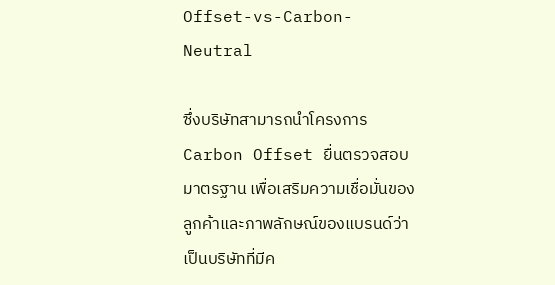Offset-vs-Carbon-Neutral

ซึ่งบริษัทสามารถนำโครงการ Carbon Offset ยื่นตรวจสอบมาตรฐาน เพื่อเสริมความเชื่อมั่นของลูกค้าและภาพลักษณ์ของแบรนด์ว่าเป็นบริษัทที่มีค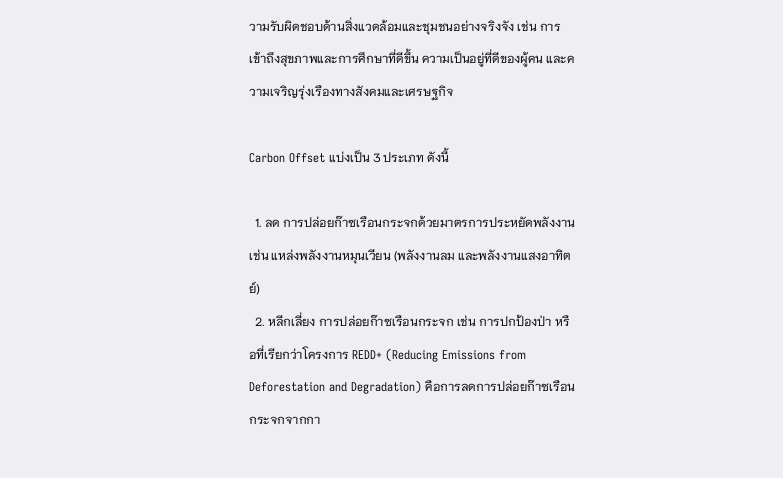วามรับผิดชอบด้านสิ่งแวดล้อมและชุมชนอย่างจริงจัง เช่น การเข้าถึงสุขภาพและการศึกษาที่ดีขึ้น ความเป็นอยู่ที่ดีของผู้คน และความเจริญรุ่งเรืองทางสังคมและเศรษฐกิจ

Carbon Offset แบ่งเป็น 3 ประเภท ดังนี้

  1. ลด การปล่อยก๊าซเรือนกระจกด้วยมาตรการประหยัดพลังงาน เช่น แหล่งพลังงานหมุนเวียน (พลังงานลม และพลังงานแสงอาทิตย์)
  2. หลีกเลี่ยง การปล่อยก๊าซเรือนกระจก เช่น การปกป้องป่า หรือที่เรียกว่าโครงการ REDD+ (Reducing Emissions from Deforestation and Degradation) คือการลดการปล่อยก๊าซเรือนกระจกจากกา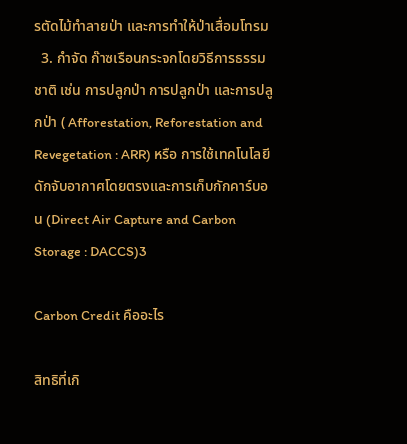รตัดไม้ทําลายป่า และการทําให้ป่าเสื่อมโทรม
  3. กำจัด ก๊าซเรือนกระจกโดยวิธีการธรรมชาติ เช่น การปลูกป่า การปลูกป่า และการปลูกป่า ( Afforestation, Reforestation and Revegetation : ARR) หรือ การใช้เทคโนโลยีดักจับอากาศโดยตรงและการเก็บกักคาร์บอน (Direct Air Capture and Carbon Storage : DACCS)3

Carbon Credit คืออะไร

สิทธิที่เกิ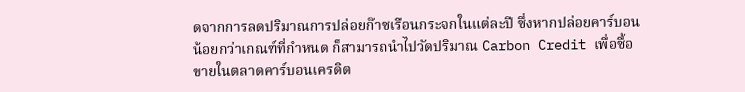ดจากการลดปริมาณการปล่อยก๊าซเรือนกระจกในแต่ละปี ซึ่งหากปล่อยคาร์บอนน้อยกว่าเกณฑ์ที่กำหนด ก็สามารถนำไปวัดปริมาณ Carbon Credit เพื่อซื้อขายในตลาดคาร์บอนเครดิต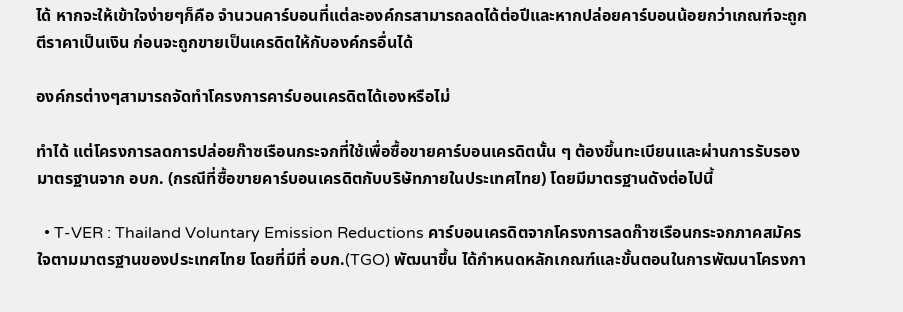ได้ หากจะให้เข้าใจง่ายๆก็คือ จำนวนคาร์บอนที่แต่ละองค์กรสามารถลดได้ต่อปีและหากปล่อยคาร์บอนน้อยกว่าเกณฑ์จะถูกตีราคาเป็นเงิน ก่อนจะถูกขายเป็นเครดิตให้กับองค์กรอื่นได้

องค์กรต่างๆสามารถจัดทำโครงการคาร์บอนเครดิตได้เองหรือไม่

ทำได้ แต่โครงการลดการปล่อยก๊าซเรือนกระจกที่ใช้เพื่อซื้อขายคาร์บอนเครดิตนั้น ๆ ต้องขึ้นทะเบียนและผ่านการรับรองมาตรฐานจาก อบก. (กรณีที่ซื้อขายคาร์บอนเครดิตกับบริษัทภายในประเทศไทย) โดยมีมาตรฐานดังต่อไปนี้

  • T-VER : Thailand Voluntary Emission Reductions คาร์บอนเครดิตจากโครงการลดก๊าซเรือนกระจกภาคสมัครใจตามมาตรฐานของประเทศไทย โดยที่มีที่ อบก.(TGO) พัฒนาขึ้น ได้กำหนดหลักเกณฑ์และขั้นตอนในการพัฒนาโครงกา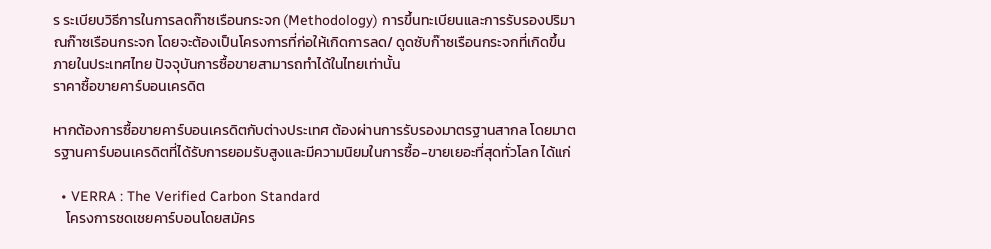ร ระเบียบวิธีการในการลดก๊าซเรือนกระจก (Methodology) การขึ้นทะเบียนและการรับรองปริมาณก๊าซเรือนกระจก โดยจะต้องเป็นโครงการที่ก่อให้เกิดการลด/ ดูดซับก๊าซเรือนกระจกที่เกิดขึ้นภายในประเทศไทย ปัจจุบันการซื้อขายสามารถทำได้ในไทยเท่านั้น
ราคาซื้อขายคาร์บอนเครดิต

หากต้องการซื้อขายคาร์บอนเครดิตกับต่างประเทศ ต้องผ่านการรับรองมาตรฐานสากล โดยมาตรฐานคาร์บอนเครดิตที่ได้รับการยอมรับสูงและมีความนิยมในการซื้อ-ขายเยอะที่สุดทั่วโลก ได้แก่

  • VERRA : The Verified Carbon Standard
    โครงการชดเชยคาร์บอนโดยสมัคร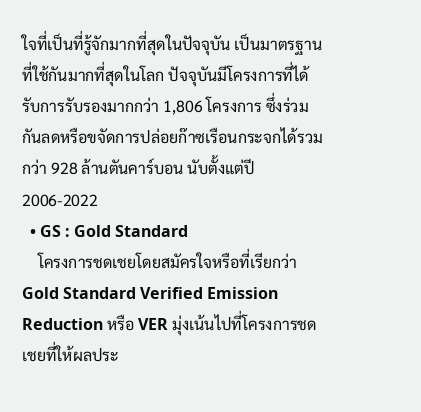ใจที่เป็นที่รู้จักมากที่สุดในปัจจุบัน เป็นมาตรฐานที่ใช้กันมากที่สุดในโลก ปัจจุบันมีโครงการที่ได้รับการรับรองมากกว่า 1,806 โครงการ ซึ่งร่วมกันลดหรือขจัดการปล่อยก๊าซเรือนกระจกได้รวมกว่า 928 ล้านตันคาร์บอน นับตั้งแต่ปี 2006-2022
  • GS : Gold Standard
    โครงการชดเชยโดยสมัครใจหรือที่เรียกว่า Gold Standard Verified Emission Reduction หรือ VER มุ่งเน้นไปที่โครงการชดเชยที่ให้ผลประ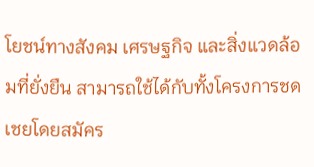โยชน์ทางสังคม เศรษฐกิจ และสิ่งแวดล้อมที่ยั่งยืน สามารถใช้ได้กับทั้งโครงการชดเชยโดยสมัคร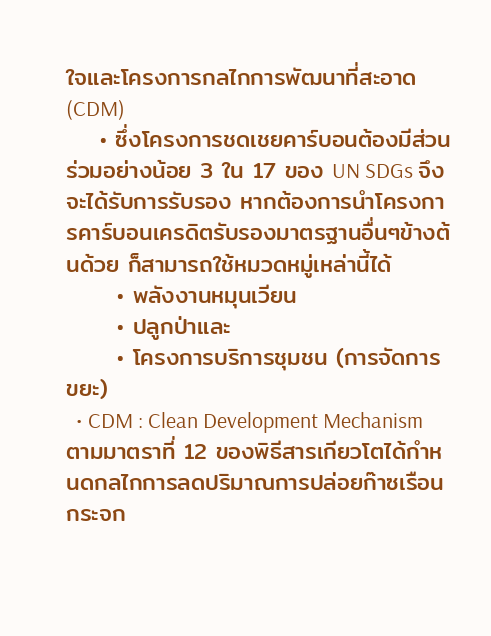ใจและโครงการกลไกการพัฒนาที่สะอาด (CDM)
    • ซึ่งโครงการชดเชยคาร์บอนต้องมีส่วนร่วมอย่างน้อย 3 ใน 17 ของ UN SDGs จึงจะได้รับการรับรอง หากต้องการนำโครงการคาร์บอนเครดิตรับรองมาตรฐานอื่นๆข้างต้นด้วย ก็สามารถใช้หมวดหมู่เหล่านี้ได้
      • พลังงานหมุนเวียน
      • ปลูกป่าและ
      • โครงการบริการชุมชน (การจัดการขยะ)
  • CDM : Clean Development Mechanism ตามมาตราที่ 12 ของพิธีสารเกียวโตได้กำหนดกลไกการลดปริมาณการปล่อยก๊าซเรือนกระจก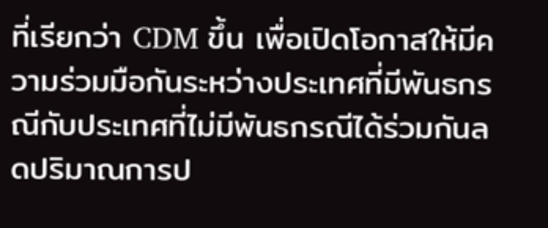ที่เรียกว่า CDM ขึ้น เพื่อเปิดโอกาสให้มีความร่วมมือกันระหว่างประเทศที่มีพันธกรณีกับประเทศที่ไม่มีพันธกรณีได้ร่วมกันลดปริมาณการป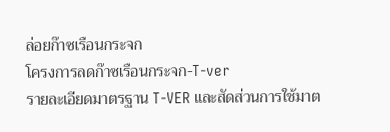ล่อยก๊าซเรือนกระจก
โครงการลดก๊าซเรือนกระจก-T-ver
รายละเอียดมาตรฐาน T-VER และสัดส่วนการใช้มาต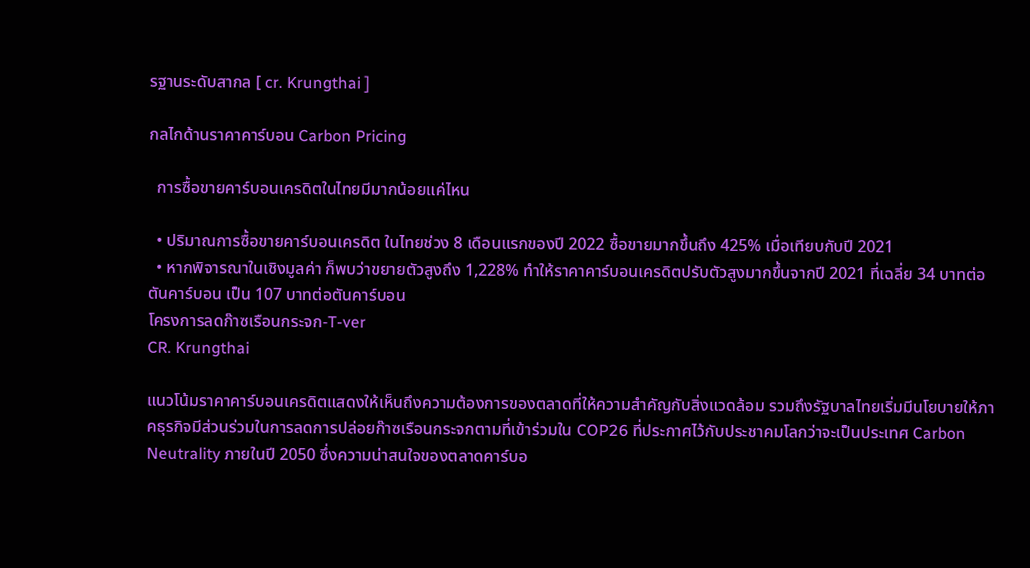รฐานระดับสากล [ cr. Krungthai ]

กลไกด้านราคาคาร์บอน Carbon Pricing

  การซื้อขายคาร์บอนเครดิตในไทยมีมากน้อยแค่ไหน

  • ปริมาณการซื้อขายคาร์บอนเครดิต ในไทยช่วง 8 เดือนแรกของปี 2022 ซื้อขายมากขึ้นถึง 425% เมื่อเทียบกับปี 2021
  • หากพิจารณาในเชิงมูลค่า ก็พบว่าขยายตัวสูงถึง 1,228% ทำให้ราคาคาร์บอนเครดิตปรับตัวสูงมากขึ้นจากปี 2021 ที่เฉลี่ย 34 บาทต่อตันคาร์บอน เป็น 107 บาทต่อตันคาร์บอน
โครงการลดก๊าซเรือนกระจก-T-ver
CR. Krungthai

แนวโน้มราคาคาร์บอนเครดิตแสดงให้เห็นถึงความต้องการของตลาดที่ให้ความสำคัญกับสิ่งแวดล้อม รวมถึงรัฐบาลไทยเริ่มมีนโยบายให้ภาคธุรกิจมีส่วนร่วมในการลดการปล่อยก๊าซเรือนกระจกตามที่เข้าร่วมใน COP26 ที่ประกาศไว้กับประชาคมโลกว่าจะเป็นประเทศ Carbon Neutrality ภายในปี 2050 ซึ่งความน่าสนใจของตลาดคาร์บอ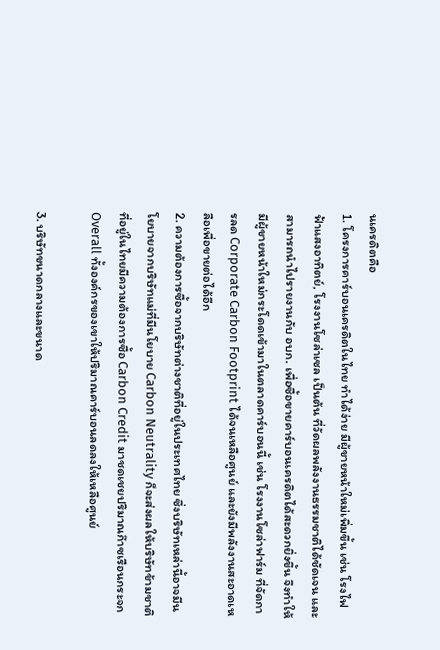นเครดิตคือ
1. โครงการคาร์บอนเครดิตในไทย ทำได้ง่าย มีผู้ขายหน้าใหม่เพิ่มขึ้น เช่น โรงไฟฟ้าแสงอาทิตย์, โรงงานโซล่าเซล เป็นต้น ที่วัดผลพลังงานธรรมชาติได้ชัดเจน และสามารถนำไปรายงานกับ อบก. เพื่อซื้อขายคาร์บอนเครดิตได้สะดวกยิ่งขึ้น จึงทำให้มีผู้ขายหน้าใหม่กระโดดเข้ามาในตลาดคาร์บอนนี้ เช่น โรงงานโซล่าฟาร์ม ที่จัดการลด Corporate Carbon Footprint ได้จนเหลือศูนย์ และยังมีพลังงานสะอาดเหลือเพื่อขายต่อได้อีก
2. ความต้องการซื้อจากบริษัทต่างชาติที่อยู่ในประเทศไทย ซึ่งบริษัทเหล่านี้อาจมีนโยบายจากบริษัทแม่ที่มีนโยบาย Carbon Neutrality ก็จะส่งผลให้บริษัทข้ามชาติที่อยู่ในไทยมีความต้องการซื้อ Carbon Credit มาชดเชยปริมาณก๊าซเรือนกระจก Overall ทั้งองค์กรของเขาให้ปริมาณคาร์บอนลดลงให้เหลือศูนย์

3. บริษัทขนาดกลางและขนาด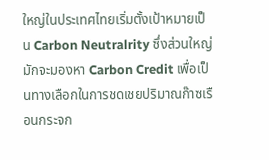ใหญ่ในประเทศไทยเริ่มตั้งเป้าหมายเป็น Carbon Neutralrity ซึ่งส่วนใหญ่มักจะมองหา Carbon Credit เพื่อเป็นทางเลือกในการชดเชยปริมาณก๊าซเรือนกระจก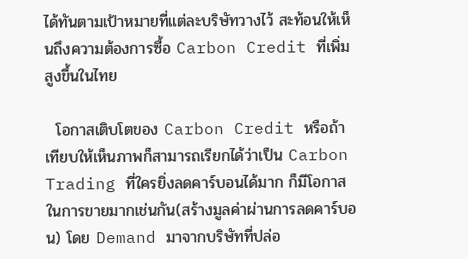ได้ทันตามเป้าหมายที่แต่ละบริษัทวางไว้ สะท้อนให้เห็นถึงความต้องการซื้อ Carbon Credit ที่เพิ่มสูงขึ้นในไทย

  โอกาสเติบโตของ Carbon Credit หรือถ้าเทียบให้เห็นภาพก็สามารถเรียกได้ว่าเป็น Carbon Trading ที่ใครยิ่งลดคาร์บอนได้มาก ก็มีโอกาสในการขายมากเช่นกัน(สร้างมูลค่าผ่านการลดคาร์บอน) โดย Demand มาจากบริษัทที่ปล่อ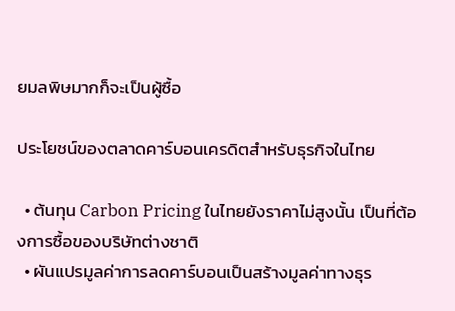ยมลพิษมากก็จะเป็นผู้ซื้อ

ประโยชน์ของตลาดคาร์บอนเครดิตสำหรับธุรกิจในไทย

  • ต้นทุน Carbon Pricing ในไทยยังราคาไม่สูงนั้น เป็นที่ต้องการซื้อของบริษัทต่างชาติ
  • ผันแปรมูลค่าการลดคาร์บอนเป็นสร้างมูลค่าทางธุร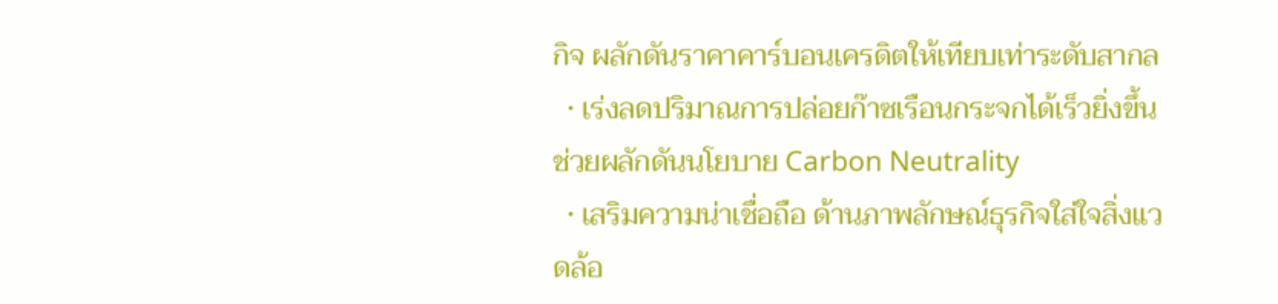กิจ ผลักดันราคาคาร์บอนเครดิตให้เทียบเท่าระดับสากล
  • เร่งลดปริมาณการปล่อยก๊าซเรือนกระจกได้เร็วยิ่งขึ้น ช่วยผลักดันนโยบาย Carbon Neutrality
  • เสริมความน่าเชื่อถือ ด้านภาพลักษณ์ธุรกิจใส่ใจสิ่งแวดล้อ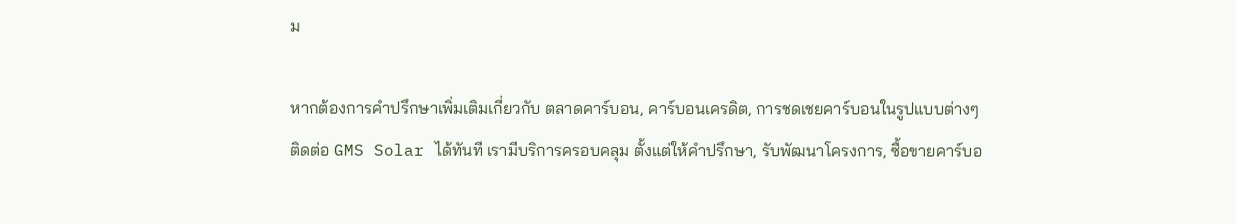ม

หากต้องการคำปรึกษาเพิ่มเติมเกี่ยวกับ ตลาดคาร์บอน, คาร์บอนเครดิต, การชดเชยคาร์บอนในรูปแบบต่างๆ ติดต่อ GMS Solar ได้ทันที เรามีบริการครอบคลุม ตั้งแต่ให้คำปรึกษา, รับพัฒนาโครงการ, ซื้อขายคาร์บอ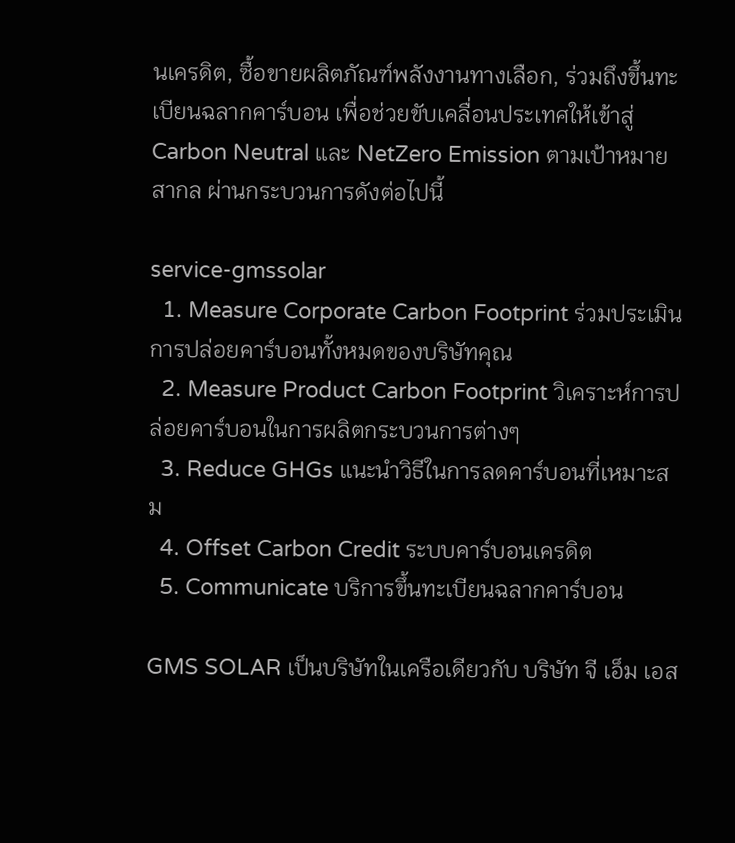นเครดิต, ซื้อขายผลิตภัณฑ์พลังงานทางเลือก, ร่วมถึงขึ้นทะเบียนฉลากคาร์บอน เพื่อช่วยขับเคลื่อนประเทศให้เข้าสู่ Carbon Neutral และ NetZero Emission ตามเป้าหมายสากล ผ่านกระบวนการดังต่อไปนี้

service-gmssolar
  1. Measure Corporate Carbon Footprint ร่วมประเมินการปล่อยคาร์บอนทั้งหมดของบริษัทคุณ
  2. Measure Product Carbon Footprint วิเคราะห์การปล่อยคาร์บอนในการผลิตกระบวนการต่างๆ
  3. Reduce GHGs แนะนำวิธีในการลดคาร์บอนที่เหมาะสม
  4. Offset Carbon Credit ระบบคาร์บอนเครดิต
  5. Communicate บริการขึ้นทะเบียนฉลากคาร์บอน

GMS SOLAR เป็นบริษัทในเครือเดียวกับ บริษัท จี เอ็ม เอส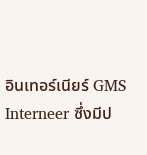อินเทอร์เนียร์ GMS Interneer ซึ่งมีป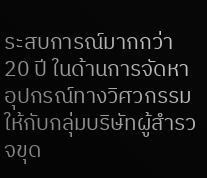ระสบการณ์มากกว่า 20 ปี ในด้านการจัดหาอุปกรณ์ทางวิศวกรรม ให้กับกลุ่มบริษัทผู้สำรวจขุด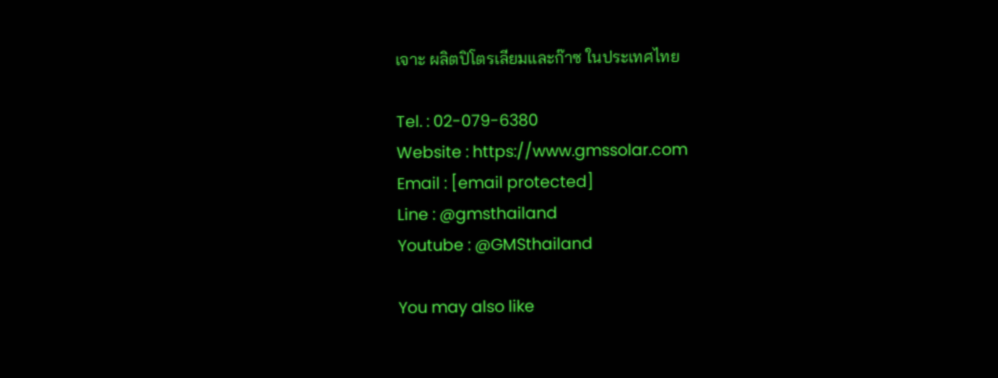เจาะ ผลิตปิโตรเลียมและก๊าซ ในประเทศไทย

Tel. : 02-079-6380
Website : https://www.gmssolar.com
Email : [email protected]
Line : @gmsthailand
Youtube : @GMSthailand

You may also like